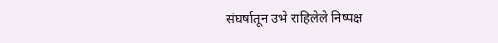संघर्षातून उभे राहिलेले निष्पक्ष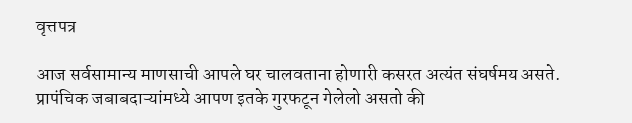वृत्तपत्र

आज सर्वसामान्य माणसाची आपले घर चालवताना होणारी कसरत अत्यंत संघर्षमय असते. प्रापंचिक जबाबदाऱ्यांमध्ये आपण इतके गुरफटून गेलेलो असतो की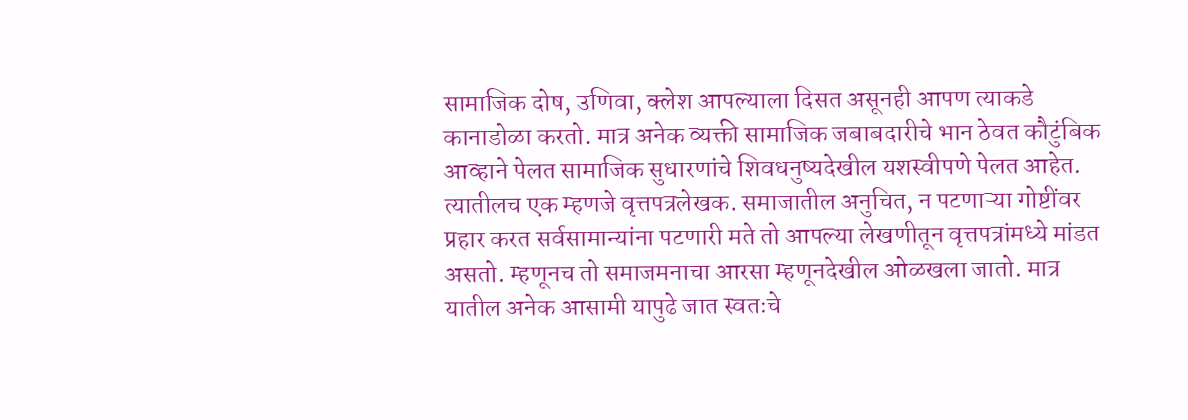सामाजिक दोष, उणिवा, क्लेश आपल्याला दिसत असूनही आपण त्याकडे कानाडोळा करतो. मात्र अनेक व्यक्ती सामाजिक जबाबदारीचे भान ठेवत कौटुंबिक आव्हाने पेलत सामाजिक सुधारणांचे शिवधनुष्यदेखील यशस्वीपणे पेलत आहेत. त्यातीलच एक म्हणजे वृत्तपत्रलेखक. समाजातील अनुचित, न पटणाऱ्या गोष्टींवर प्रहार करत सर्वसामान्यांना पटणारी मते तो आपल्या लेखणीतून वृत्तपत्रांमध्ये मांडत असतो. म्हणूनच तो समाजमनाचा आरसा म्हणूनदेखील ओळखला जातो. मात्र यातील अनेक आसामी यापुढे जात स्वतःचे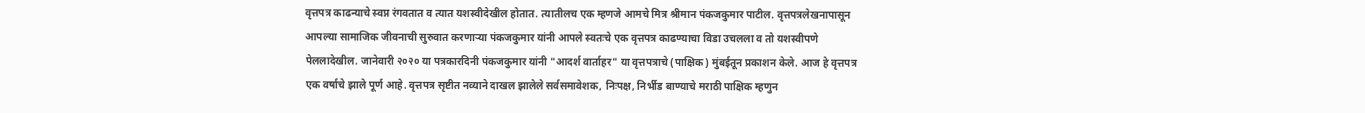वृत्तपत्र काढन्याचे स्वप्न रंगवतात व त्यात यशस्वीदेखील होतात. त्यातीलच एक म्हणजे आमचे मित्र श्रीमान पंकजकुमार पाटील. वृत्तपत्रलेखनापासून आपल्या सामाजिक जीवनाची सुरुवात करणाऱ्या पंकजकुमार यांनी आपले स्वतःचे एक वृत्तपत्र काढण्याचा विडा उचलला व तो यशस्वीपणे पेललादेखील. जानेवारी २०२० या पत्रकारदिनी पंकजकुमार यांनी "आदर्श वार्ताहर" या वृत्तपत्राचे (पाक्षिक) मुंबईतून प्रकाशन केले. आज हे वृत्तपत्र एक वर्षाचे झाले पूर्ण आहे. वृत्तपत्र सृष्टीत नव्याने दाखल झालेले सर्वसमावेशक, निःपक्ष, निर्भीड बाण्याचे मराठी पाक्षिक म्हणुन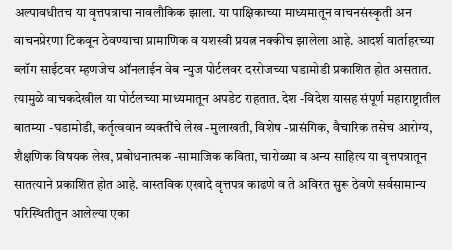अल्पावधीतच या वृत्तपत्राचा नावलौकिक झाला. या पाक्षिकाच्या माध्यमातून वाचनसंस्कृती अन वाचनप्रेरणा टिकवून ठेवण्याचा प्रामाणिक व यशस्वी प्रयत्न नक्कीच झालेला आहे. आदर्श वार्ताहरच्या ब्लॉग साईटवर म्हणजेच ऑनलाईन वेब न्युज पोर्टलवर दररोजच्या घडामोडी प्रकाशित होत असतात. त्यामुळे वाचकदेखील या पोर्टलच्या माध्यमातून अपडेट राहतात. देश -विदेश यासह संपूर्ण महाराष्ट्रातील बातम्या -घडामोडी, कर्तृत्ववान व्यक्तींचे लेख -मुलाखती, विशेष -प्रासंगिक, वैचारिक तसेच आरोग्य, शैक्षणिक विषयक लेख, प्रबोधनात्मक -सामाजिक कविता, चारोळ्या व अन्य साहित्य या वृत्तपत्रातून सातत्याने प्रकाशित होत आहे. वास्तविक एखादे वृत्तपत्र काढणे व ते अविरत सुरू ठेवणे सर्वसामान्य परिस्थितीतुन आलेल्या एका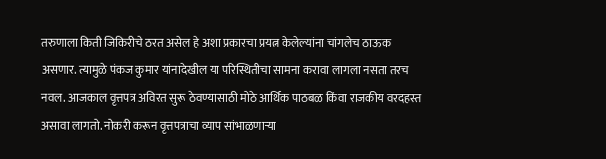तरुणाला किती जिकिरीचे ठरत असेल हे अशा प्रकारचा प्रयत्न केलेल्यांना चांगलेच ठाऊक असणार. त्यामुळे पंकज कुमार यांनादेखील या परिस्थितीचा सामना करावा लागला नसता तरच नवल. आजकाल वृत्तपत्र अविरत सुरू ठेवण्यासाठी मोठे आर्थिक पाठबळ किंवा राजकीय वरदहस्त असावा लागतो. नोकरी करून वृत्तपत्राचा व्याप सांभाळणाऱ्या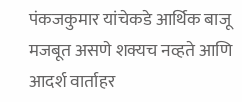पंकजकुमार यांचेकडे आर्थिक बाजू मजबूत असणे शक्यच नव्हते आणि आदर्श वार्ताहर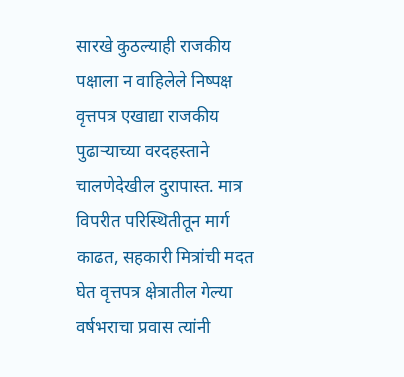सारखे कुठल्याही राजकीय पक्षाला न वाहिलेले निष्पक्ष वृत्तपत्र एखाद्या राजकीय पुढाऱ्याच्या वरदहस्ताने चालणेदेखील दुरापास्त. मात्र विपरीत परिस्थितीतून मार्ग काढत, सहकारी मित्रांची मदत घेत वृत्तपत्र क्षेत्रातील गेल्या वर्षभराचा प्रवास त्यांनी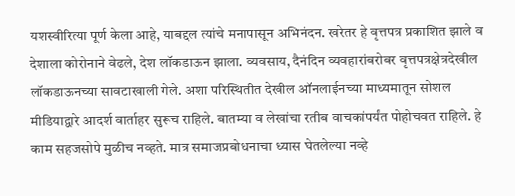यशस्वीरित्या पूर्ण केला आहे, याबद्दल त्यांचे मनापासून अभिनंदन. खरेतर हे वृत्तपत्र प्रकाशित झाले व देशाला कोरोनाने वेढले, देश लॉकडाऊन झाला. व्यवसाय, दैनंदिन व्यवहारांबरोबर वृत्तपत्रक्षेत्रदेखील लॉकडाऊनच्या सावटाखाली गेले. अशा परिस्थितीत देखील ऑनलाईनच्या माध्यमातून सोशल मीडियाद्वारे आदर्श वार्ताहर सुरूच राहिले. बातम्या व लेखांचा रतीब वाचकांपर्यंत पोहोचवत राहिले. हे काम सहजसोपे मुळीच नव्हते. मात्र समाजप्रबोधनाचा ध्यास घेतलेल्या नव्हे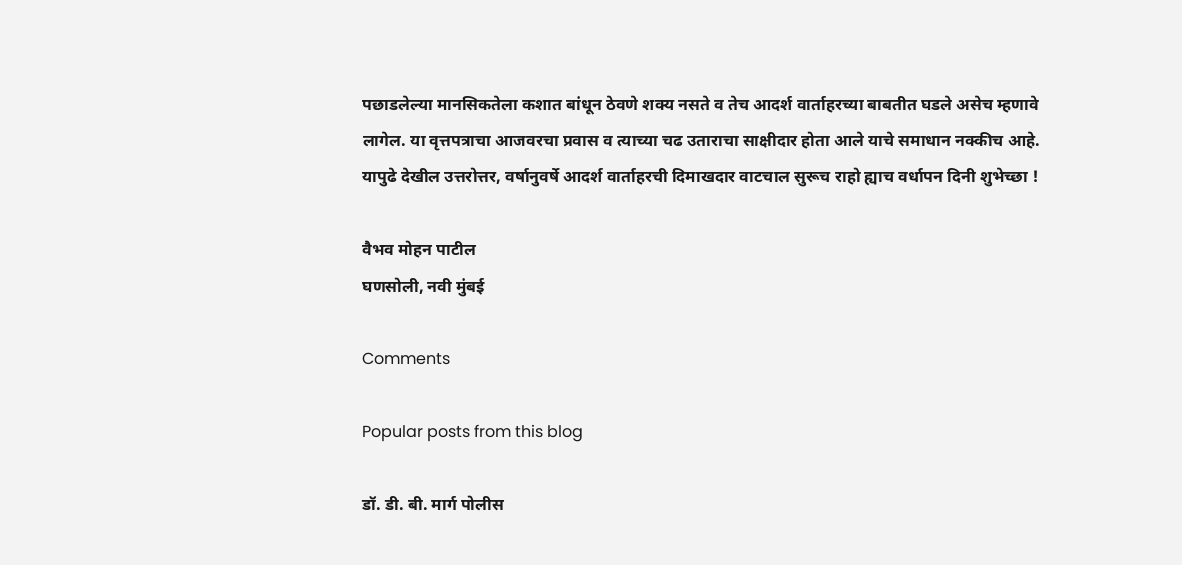पछाडलेल्या मानसिकतेला कशात बांधून ठेवणे शक्य नसते व तेच आदर्श वार्ताहरच्या बाबतीत घडले असेच म्हणावे लागेल. या वृत्तपत्राचा आजवरचा प्रवास व त्याच्या चढ उताराचा साक्षीदार होता आले याचे समाधान नक्कीच आहे. यापुढे देखील उत्तरोत्तर, वर्षानुवर्षे आदर्श वार्ताहरची दिमाखदार वाटचाल सुरूच राहो ह्याच वर्धापन दिनी शुभेच्छा !

वैभव मोहन पाटील
घणसोली, नवी मुंबई

Comments

Popular posts from this blog

डॉ. डी. बी. मार्ग पोलीस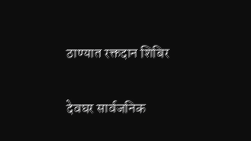ठाण्यात रक्तदान शिबिर

देवघर सार्वजनिक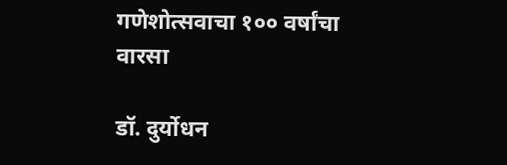गणेशोत्सवाचा १०० वर्षांचा वारसा

डॉ. दुर्योधन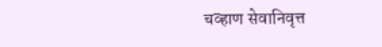चव्हाण सेवानिवृत्त